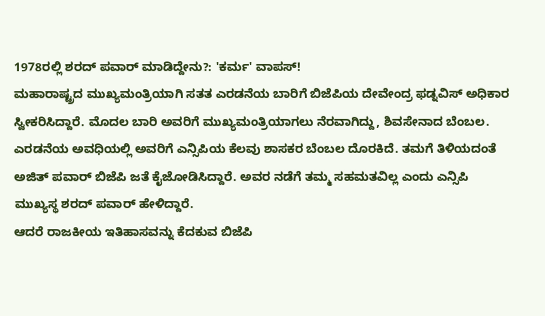1978ರಲ್ಲಿ ಶರದ್ ಪವಾರ್ ಮಾಡಿದ್ದೇನು?: 'ಕರ್ಮ' ವಾಪಸ್!
ಮಹಾರಾಷ್ಟ್ರದ ಮುಖ್ಯಮಂತ್ರಿಯಾಗಿ ಸತತ ಎರಡನೆಯ ಬಾರಿಗೆ ಬಿಜೆಪಿಯ ದೇವೇಂದ್ರ ಫಡ್ನವಿಸ್ ಅಧಿಕಾರ ಸ್ವೀಕರಿಸಿದ್ದಾರೆ. ಮೊದಲ ಬಾರಿ ಅವರಿಗೆ ಮುಖ್ಯಮಂತ್ರಿಯಾಗಲು ನೆರವಾಗಿದ್ದು, ಶಿವಸೇನಾದ ಬೆಂಬಲ. ಎರಡನೆಯ ಅವಧಿಯಲ್ಲಿ ಅವರಿಗೆ ಎನ್ಸಿಪಿಯ ಕೆಲವು ಶಾಸಕರ ಬೆಂಬಲ ದೊರಕಿದೆ. ತಮಗೆ ತಿಳಿಯದಂತೆ ಅಜಿತ್ ಪವಾರ್ ಬಿಜೆಪಿ ಜತೆ ಕೈಜೋಡಿಸಿದ್ದಾರೆ. ಅವರ ನಡೆಗೆ ತಮ್ಮ ಸಹಮತವಿಲ್ಲ ಎಂದು ಎನ್ಸಿಪಿ ಮುಖ್ಯಸ್ಥ ಶರದ್ ಪವಾರ್ ಹೇಳಿದ್ದಾರೆ.
ಆದರೆ ರಾಜಕೀಯ ಇತಿಹಾಸವನ್ನು ಕೆದಕುವ ಬಿಜೆಪಿ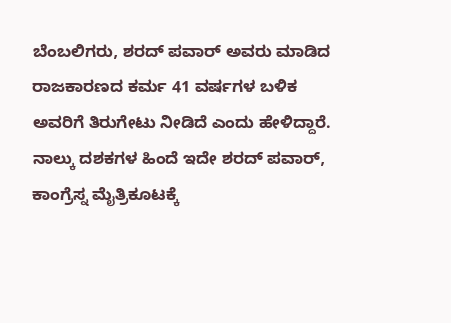ಬೆಂಬಲಿಗರು, ಶರದ್ ಪವಾರ್ ಅವರು ಮಾಡಿದ ರಾಜಕಾರಣದ ಕರ್ಮ 41 ವರ್ಷಗಳ ಬಳಿಕ ಅವರಿಗೆ ತಿರುಗೇಟು ನೀಡಿದೆ ಎಂದು ಹೇಳಿದ್ದಾರೆ. ನಾಲ್ಕು ದಶಕಗಳ ಹಿಂದೆ ಇದೇ ಶರದ್ ಪವಾರ್, ಕಾಂಗ್ರೆಸ್ನ ಮೈತ್ರಿಕೂಟಕ್ಕೆ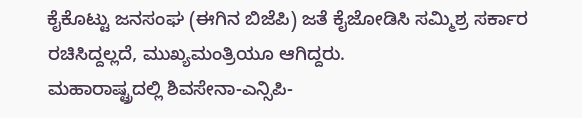ಕೈಕೊಟ್ಟು ಜನಸಂಘ (ಈಗಿನ ಬಿಜೆಪಿ) ಜತೆ ಕೈಜೋಡಿಸಿ ಸಮ್ಮಿಶ್ರ ಸರ್ಕಾರ ರಚಿಸಿದ್ದಲ್ಲದೆ, ಮುಖ್ಯಮಂತ್ರಿಯೂ ಆಗಿದ್ದರು.
ಮಹಾರಾಷ್ಟ್ರದಲ್ಲಿ ಶಿವಸೇನಾ-ಎನ್ಸಿಪಿ-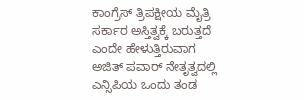ಕಾಂಗ್ರೆಸ್ ತ್ರಿಪಕ್ಷೀಯ ಮೈತ್ರಿ ಸರ್ಕಾರ ಅಸ್ತಿತ್ವಕ್ಕೆ ಬರುತ್ತದೆ ಎಂದೇ ಹೇಳುತ್ತಿರುವಾಗ ಅಜಿತ್ ಪವಾರ್ ನೇತೃತ್ವದಲ್ಲಿ ಎನ್ಸಿಪಿಯ ಒಂದು ತಂಡ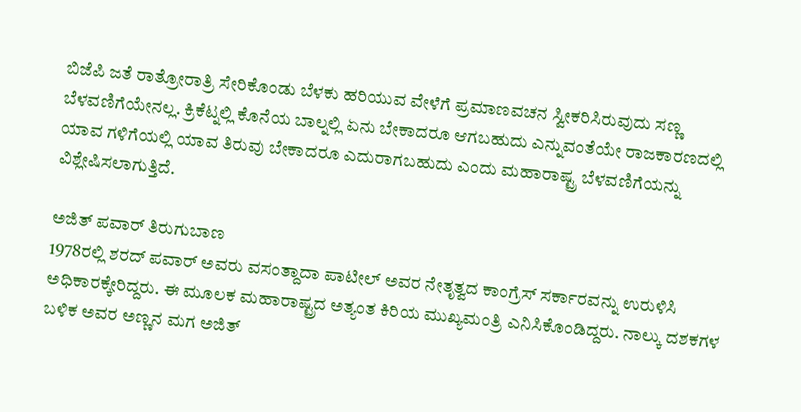ಬಿಜೆಪಿ ಜತೆ ರಾತ್ರೋರಾತ್ರಿ ಸೇರಿಕೊಂಡು ಬೆಳಕು ಹರಿಯುವ ವೇಳೆಗೆ ಪ್ರಮಾಣವಚನ ಸ್ವೀಕರಿಸಿರುವುದು ಸಣ್ಣ ಬೆಳವಣಿಗೆಯೇನಲ್ಲ. ಕ್ರಿಕೆಟ್ನಲ್ಲಿ ಕೊನೆಯ ಬಾಲ್ನಲ್ಲಿ ಏನು ಬೇಕಾದರೂ ಆಗಬಹುದು ಎನ್ನುವಂತೆಯೇ ರಾಜಕಾರಣದಲ್ಲಿ ಯಾವ ಗಳಿಗೆಯಲ್ಲಿ ಯಾವ ತಿರುವು ಬೇಕಾದರೂ ಎದುರಾಗಬಹುದು ಎಂದು ಮಹಾರಾಷ್ಟ್ರ ಬೆಳವಣಿಗೆಯನ್ನು ವಿಶ್ಲೇಷಿಸಲಾಗುತ್ತಿದೆ.

ಅಜಿತ್ ಪವಾರ್ ತಿರುಗುಬಾಣ
1978ರಲ್ಲಿ ಶರದ್ ಪವಾರ್ ಅವರು ವಸಂತ್ದಾದಾ ಪಾಟೀಲ್ ಅವರ ನೇತೃತ್ವದ ಕಾಂಗ್ರೆಸ್ ಸರ್ಕಾರವನ್ನು ಉರುಳಿಸಿ ಅಧಿಕಾರಕ್ಕೇರಿದ್ದರು. ಈ ಮೂಲಕ ಮಹಾರಾಷ್ಟ್ರದ ಅತ್ಯಂತ ಕಿರಿಯ ಮುಖ್ಯಮಂತ್ರಿ ಎನಿಸಿಕೊಂಡಿದ್ದರು. ನಾಲ್ಕು ದಶಕಗಳ ಬಳಿಕ ಅವರ ಅಣ್ಣನ ಮಗ ಅಜಿತ್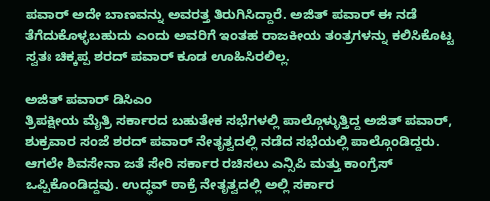ಪವಾರ್ ಅದೇ ಬಾಣವನ್ನು ಅವರತ್ತ ತಿರುಗಿಸಿದ್ದಾರೆ. ಅಜಿತ್ ಪವಾರ್ ಈ ನಡೆ ತೆಗೆದುಕೊಳ್ಳಬಹುದು ಎಂದು ಅವರಿಗೆ ಇಂತಹ ರಾಜಕೀಯ ತಂತ್ರಗಳನ್ನು ಕಲಿಸಿಕೊಟ್ಟ ಸ್ವತಃ ಚಿಕ್ಕಪ್ಪ ಶರದ್ ಪವಾರ್ ಕೂಡ ಊಹಿಸಿರಲಿಲ್ಲ.

ಅಜಿತ್ ಪವಾರ್ ಡಿಸಿಎಂ
ತ್ರಿಪಕ್ಷೀಯ ಮೈತ್ರಿ ಸರ್ಕಾರದ ಬಹುತೇಕ ಸಭೆಗಳಲ್ಲಿ ಪಾಲ್ಗೊಳ್ಳುತ್ತಿದ್ದ ಅಜಿತ್ ಪವಾರ್, ಶುಕ್ರವಾರ ಸಂಜೆ ಶರದ್ ಪವಾರ್ ನೇತೃತ್ವದಲ್ಲಿ ನಡೆದ ಸಭೆಯಲ್ಲಿ ಪಾಲ್ಗೊಂಡಿದ್ದರು. ಆಗಲೇ ಶಿವಸೇನಾ ಜತೆ ಸೇರಿ ಸರ್ಕಾರ ರಚಿಸಲು ಎನ್ಸಿಪಿ ಮತ್ತು ಕಾಂಗ್ರೆಸ್ ಒಪ್ಪಿಕೊಂಡಿದ್ದವು. ಉದ್ಧವ್ ಠಾಕ್ರೆ ನೇತೃತ್ವದಲ್ಲಿ ಅಲ್ಲಿ ಸರ್ಕಾರ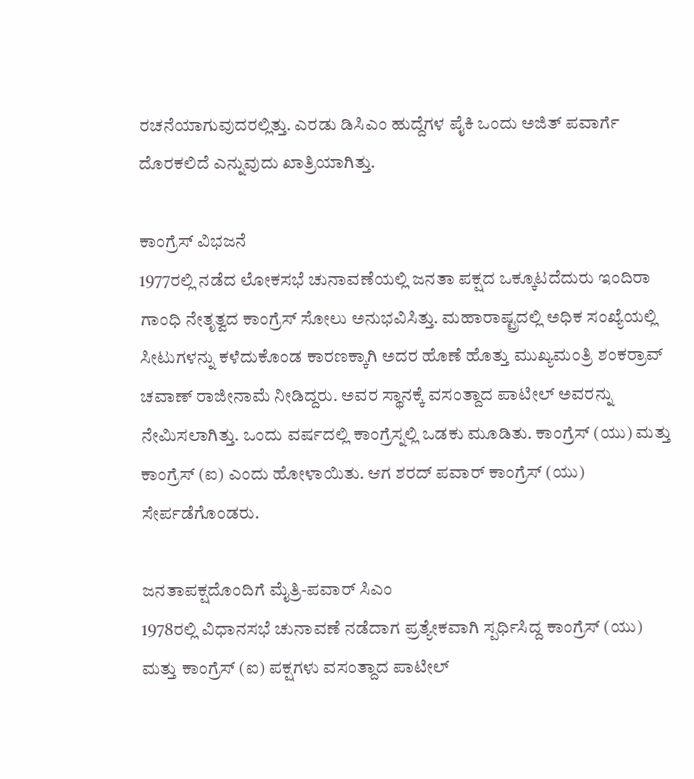ರಚನೆಯಾಗುವುದರಲ್ಲಿತ್ತು. ಎರಡು ಡಿಸಿಎಂ ಹುದ್ದೆಗಳ ಪೈಕಿ ಒಂದು ಅಜಿತ್ ಪವಾರ್ಗೆ ದೊರಕಲಿದೆ ಎನ್ನುವುದು ಖಾತ್ರಿಯಾಗಿತ್ತು.

ಕಾಂಗ್ರೆಸ್ ವಿಭಜನೆ
1977ರಲ್ಲಿ ನಡೆದ ಲೋಕಸಭೆ ಚುನಾವಣೆಯಲ್ಲಿ ಜನತಾ ಪಕ್ಷದ ಒಕ್ಕೂಟದೆದುರು ಇಂದಿರಾ ಗಾಂಧಿ ನೇತೃತ್ವದ ಕಾಂಗ್ರೆಸ್ ಸೋಲು ಅನುಭವಿಸಿತ್ತು. ಮಹಾರಾಷ್ಟ್ರದಲ್ಲಿ ಅಧಿಕ ಸಂಖ್ಯೆಯಲ್ಲಿ ಸೀಟುಗಳನ್ನು ಕಳೆದುಕೊಂಡ ಕಾರಣಕ್ಕಾಗಿ ಅದರ ಹೊಣೆ ಹೊತ್ತು ಮುಖ್ಯಮಂತ್ರಿ ಶಂಕರ್ರಾವ್ ಚವಾಣ್ ರಾಜೀನಾಮೆ ನೀಡಿದ್ದರು. ಅವರ ಸ್ಥಾನಕ್ಕೆ ವಸಂತ್ದಾದ ಪಾಟೀಲ್ ಅವರನ್ನು ನೇಮಿಸಲಾಗಿತ್ತು. ಒಂದು ವರ್ಷದಲ್ಲಿ ಕಾಂಗ್ರೆಸ್ನಲ್ಲಿ ಒಡಕು ಮೂಡಿತು. ಕಾಂಗ್ರೆಸ್ (ಯು) ಮತ್ತು ಕಾಂಗ್ರೆಸ್ (ಐ) ಎಂದು ಹೋಳಾಯಿತು. ಆಗ ಶರದ್ ಪವಾರ್ ಕಾಂಗ್ರೆಸ್ (ಯು) ಸೇರ್ಪಡೆಗೊಂಡರು.

ಜನತಾಪಕ್ಷದೊಂದಿಗೆ ಮೈತ್ರಿ-ಪವಾರ್ ಸಿಎಂ
1978ರಲ್ಲಿ ವಿಧಾನಸಭೆ ಚುನಾವಣೆ ನಡೆದಾಗ ಪ್ರತ್ಯೇಕವಾಗಿ ಸ್ಪರ್ಧಿಸಿದ್ದ ಕಾಂಗ್ರೆಸ್ (ಯು) ಮತ್ತು ಕಾಂಗ್ರೆಸ್ (ಐ) ಪಕ್ಷಗಳು ವಸಂತ್ದಾದ ಪಾಟೀಲ್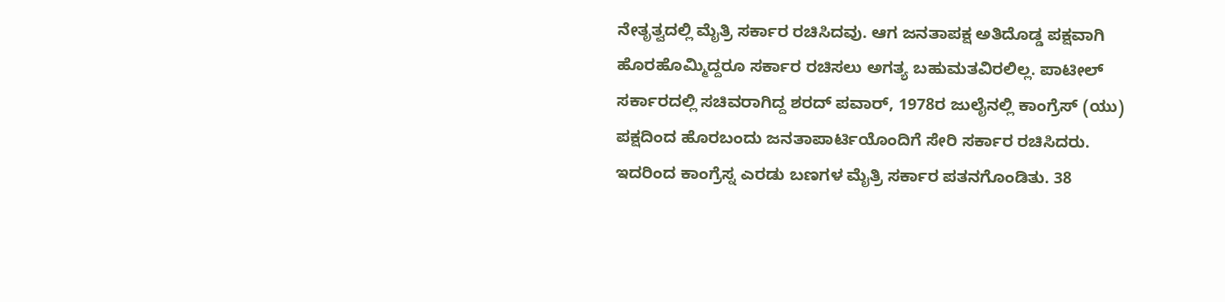ನೇತೃತ್ವದಲ್ಲಿ ಮೈತ್ರಿ ಸರ್ಕಾರ ರಚಿಸಿದವು. ಆಗ ಜನತಾಪಕ್ಷ ಅತಿದೊಡ್ಡ ಪಕ್ಷವಾಗಿ ಹೊರಹೊಮ್ಮಿದ್ದರೂ ಸರ್ಕಾರ ರಚಿಸಲು ಅಗತ್ಯ ಬಹುಮತವಿರಲಿಲ್ಲ. ಪಾಟೀಲ್ ಸರ್ಕಾರದಲ್ಲಿ ಸಚಿವರಾಗಿದ್ದ ಶರದ್ ಪವಾರ್, 1978ರ ಜುಲೈನಲ್ಲಿ ಕಾಂಗ್ರೆಸ್ (ಯು) ಪಕ್ಷದಿಂದ ಹೊರಬಂದು ಜನತಾಪಾರ್ಟಿಯೊಂದಿಗೆ ಸೇರಿ ಸರ್ಕಾರ ರಚಿಸಿದರು. ಇದರಿಂದ ಕಾಂಗ್ರೆಸ್ನ ಎರಡು ಬಣಗಳ ಮೈತ್ರಿ ಸರ್ಕಾರ ಪತನಗೊಂಡಿತು. 38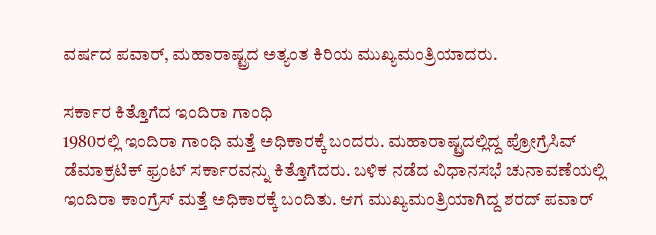ವರ್ಷದ ಪವಾರ್, ಮಹಾರಾಷ್ಟ್ರದ ಅತ್ಯಂತ ಕಿರಿಯ ಮುಖ್ಯಮಂತ್ರಿಯಾದರು.

ಸರ್ಕಾರ ಕಿತ್ತೊಗೆದ ಇಂದಿರಾ ಗಾಂಧಿ
1980ರಲ್ಲಿ ಇಂದಿರಾ ಗಾಂಧಿ ಮತ್ತೆ ಅಧಿಕಾರಕ್ಕೆ ಬಂದರು. ಮಹಾರಾಷ್ಟ್ರದಲ್ಲಿದ್ದ ಪ್ರೋಗ್ರೆಸಿವ್ ಡೆಮಾಕ್ರಟಿಕ್ ಫ್ರಂಟ್ ಸರ್ಕಾರವನ್ನು ಕಿತ್ತೊಗೆದರು. ಬಳಿಕ ನಡೆದ ವಿಧಾನಸಭೆ ಚುನಾವಣೆಯಲ್ಲಿ ಇಂದಿರಾ ಕಾಂಗ್ರೆಸ್ ಮತ್ತೆ ಅಧಿಕಾರಕ್ಕೆ ಬಂದಿತು. ಆಗ ಮುಖ್ಯಮಂತ್ರಿಯಾಗಿದ್ದ ಶರದ್ ಪವಾರ್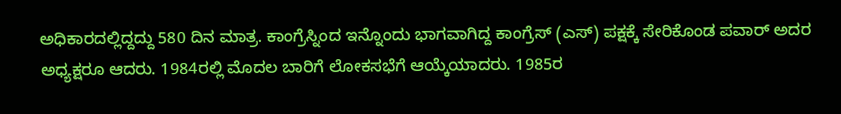ಅಧಿಕಾರದಲ್ಲಿದ್ದದ್ದು 580 ದಿನ ಮಾತ್ರ. ಕಾಂಗ್ರೆಸ್ನಿಂದ ಇನ್ನೊಂದು ಭಾಗವಾಗಿದ್ದ ಕಾಂಗ್ರೆಸ್ (ಎಸ್) ಪಕ್ಷಕ್ಕೆ ಸೇರಿಕೊಂಡ ಪವಾರ್ ಅದರ ಅಧ್ಯಕ್ಷರೂ ಆದರು. 1984ರಲ್ಲಿ ಮೊದಲ ಬಾರಿಗೆ ಲೋಕಸಭೆಗೆ ಆಯ್ಕೆಯಾದರು. 1985ರ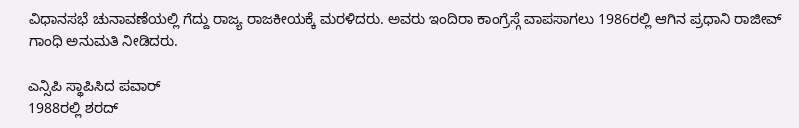ವಿಧಾನಸಭೆ ಚುನಾವಣೆಯಲ್ಲಿ ಗೆದ್ದು ರಾಜ್ಯ ರಾಜಕೀಯಕ್ಕೆ ಮರಳಿದರು. ಅವರು ಇಂದಿರಾ ಕಾಂಗ್ರೆಸ್ಗೆ ವಾಪಸಾಗಲು 1986ರಲ್ಲಿ ಆಗಿನ ಪ್ರಧಾನಿ ರಾಜೀವ್ ಗಾಂಧಿ ಅನುಮತಿ ನೀಡಿದರು.

ಎನ್ಸಿಪಿ ಸ್ಥಾಪಿಸಿದ ಪವಾರ್
1988ರಲ್ಲಿ ಶರದ್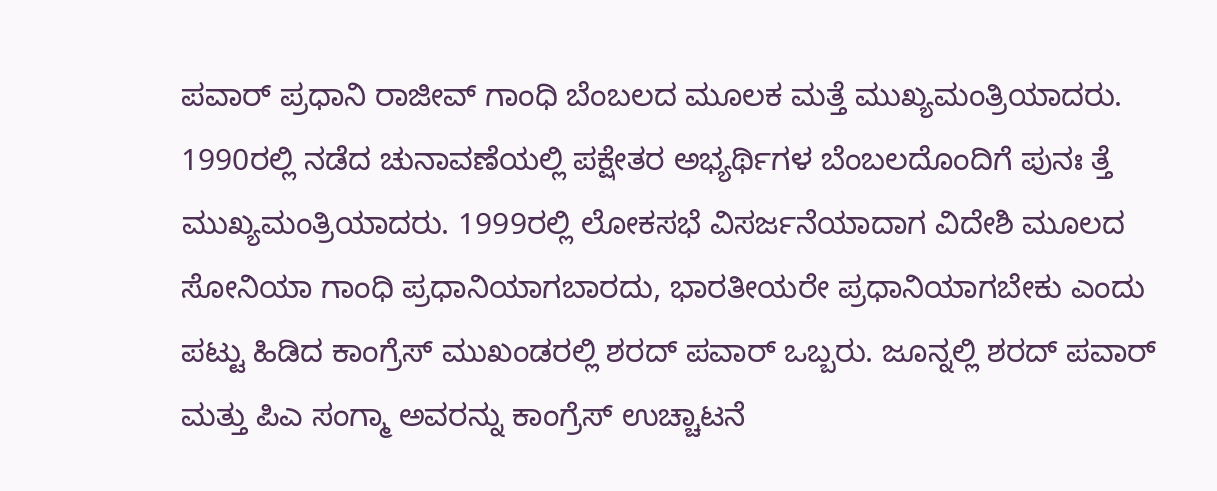ಪವಾರ್ ಪ್ರಧಾನಿ ರಾಜೀವ್ ಗಾಂಧಿ ಬೆಂಬಲದ ಮೂಲಕ ಮತ್ತೆ ಮುಖ್ಯಮಂತ್ರಿಯಾದರು. 1990ರಲ್ಲಿ ನಡೆದ ಚುನಾವಣೆಯಲ್ಲಿ ಪಕ್ಷೇತರ ಅಭ್ಯರ್ಥಿಗಳ ಬೆಂಬಲದೊಂದಿಗೆ ಪುನಃ ತ್ತೆ ಮುಖ್ಯಮಂತ್ರಿಯಾದರು. 1999ರಲ್ಲಿ ಲೋಕಸಭೆ ವಿಸರ್ಜನೆಯಾದಾಗ ವಿದೇಶಿ ಮೂಲದ ಸೋನಿಯಾ ಗಾಂಧಿ ಪ್ರಧಾನಿಯಾಗಬಾರದು, ಭಾರತೀಯರೇ ಪ್ರಧಾನಿಯಾಗಬೇಕು ಎಂದು ಪಟ್ಟು ಹಿಡಿದ ಕಾಂಗ್ರೆಸ್ ಮುಖಂಡರಲ್ಲಿ ಶರದ್ ಪವಾರ್ ಒಬ್ಬರು. ಜೂನ್ನಲ್ಲಿ ಶರದ್ ಪವಾರ್ ಮತ್ತು ಪಿಎ ಸಂಗ್ಮಾ ಅವರನ್ನು ಕಾಂಗ್ರೆಸ್ ಉಚ್ಚಾಟನೆ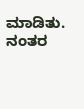ಮಾಡಿತು. ನಂತರ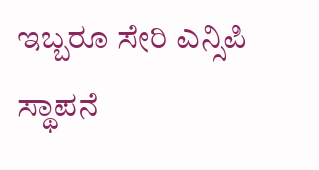ಇಬ್ಬರೂ ಸೇರಿ ಎನ್ಸಿಪಿ ಸ್ಥಾಪನೆ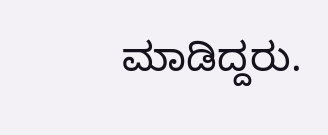ಮಾಡಿದ್ದರು.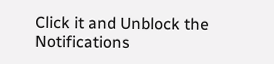Click it and Unblock the Notifications